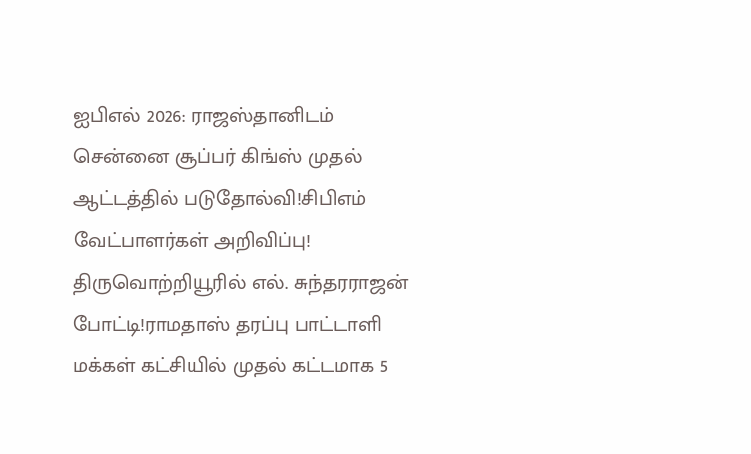ஐபிஎல் 2026: ராஜஸ்தானிடம் சென்னை சூப்பர் கிங்ஸ் முதல் ஆட்டத்தில் படுதோல்வி!சிபிஎம் வேட்பாளர்கள் அறிவிப்பு! திருவொற்றியூரில் எல். சுந்தரராஜன் போட்டி!ராமதாஸ் தரப்பு பாட்டாளி மக்கள் கட்சியில் முதல் கட்டமாக 5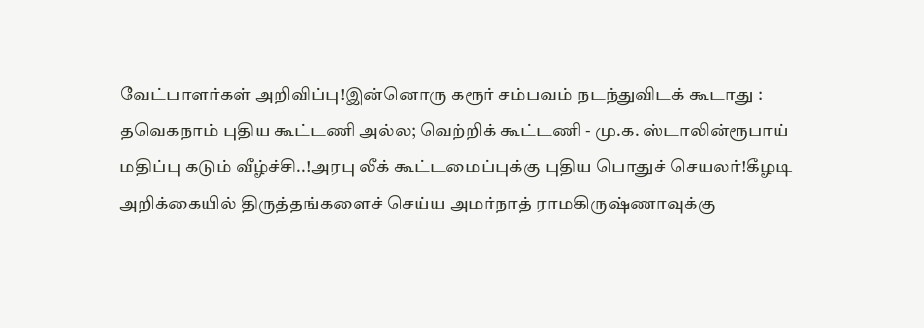வேட்பாளர்கள் அறிவிப்பு!இன்னொரு கரூர் சம்பவம் நடந்துவிடக் கூடாது : தவெகநாம் புதிய கூட்டணி அல்ல; வெற்றிக் கூட்டணி - மு.க. ஸ்டாலின்ரூபாய் மதிப்பு கடும் வீழ்ச்சி..!அரபு லீக் கூட்டமைப்புக்கு புதிய பொதுச் செயலர்!கீழடி அறிக்கையில் திருத்தங்களைச் செய்ய அமர்நாத் ராமகிருஷ்ணாவுக்கு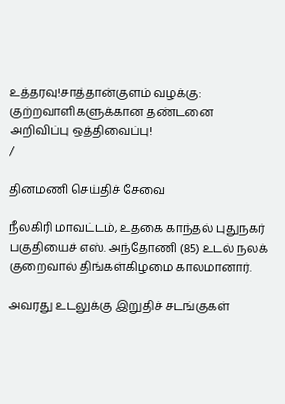உத்தரவு!சாத்தான்குளம் வழக்கு: குற்றவாளிகளுக்கான தண்டனை அறிவிப்பு ஒத்திவைப்பு!
/

தினமணி செய்திச் சேவை

நீலகிரி மாவட்டம், உதகை காந்தல் புதுநகர் பகுதியைச் எஸ். அந்தோணி (85) உடல் நலக் குறைவால் திங்கள்கிழமை காலமானார்.

அவரது உடலுக்கு இறுதிச் சடங்குகள்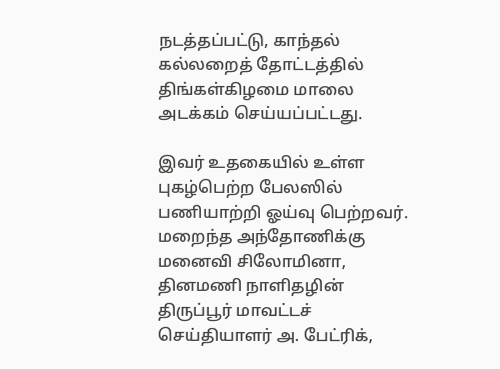நடத்தப்பட்டு, காந்தல் கல்லறைத் தோட்டத்தில் திங்கள்கிழமை மாலை அடக்கம் செய்யப்பட்டது.

இவர் உதகையில் உள்ள புகழ்பெற்ற பேலஸில் பணியாற்றி ஓய்வு பெற்றவர். மறைந்த அந்தோணிக்கு மனைவி சிலோமினா, தினமணி நாளிதழின் திருப்பூர் மாவட்டச் செய்தியாளர் அ. பேட்ரிக்,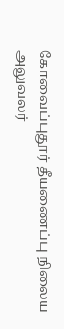கோவைப்புதூர் தீயணைப்பு நிலைய அலுவலர்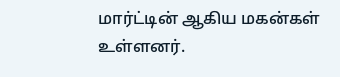மார்ட்டின் ஆகிய மகன்கள் உள்ளனர்.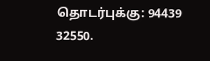தொடர்புக்கு: 94439 32550.